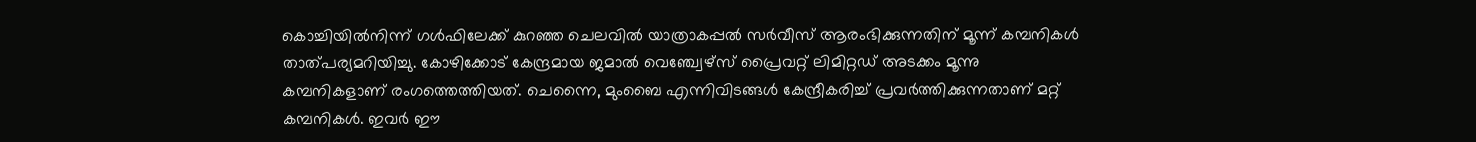കൊച്ചിയില്‍നിന്ന് ഗള്‍ഫിലേക്ക് കുറഞ്ഞ ചെലവില്‍ യാത്രാകപ്പല്‍ സര്‍വീസ് ആരംഭിക്കുന്നതിന് മൂന്ന് കമ്പനികള്‍ താത്പര്യമറിയിച്ചു. കോഴിക്കോട് കേന്ദ്രമായ ജമാല്‍ വെഞ്ച്വേഴ്‌സ് പ്രൈവറ്റ് ലിമിറ്റഡ് അടക്കം മൂന്നു കമ്പനികളാണ് രംഗത്തെത്തിയത്. ചെന്നൈ, മുംബൈ എന്നിവിടങ്ങള്‍ കേന്ദ്രീകരിച്ച് പ്രവര്‍ത്തിക്കുന്നതാണ് മറ്റ് കമ്പനികള്‍. ഇവര്‍ ഈ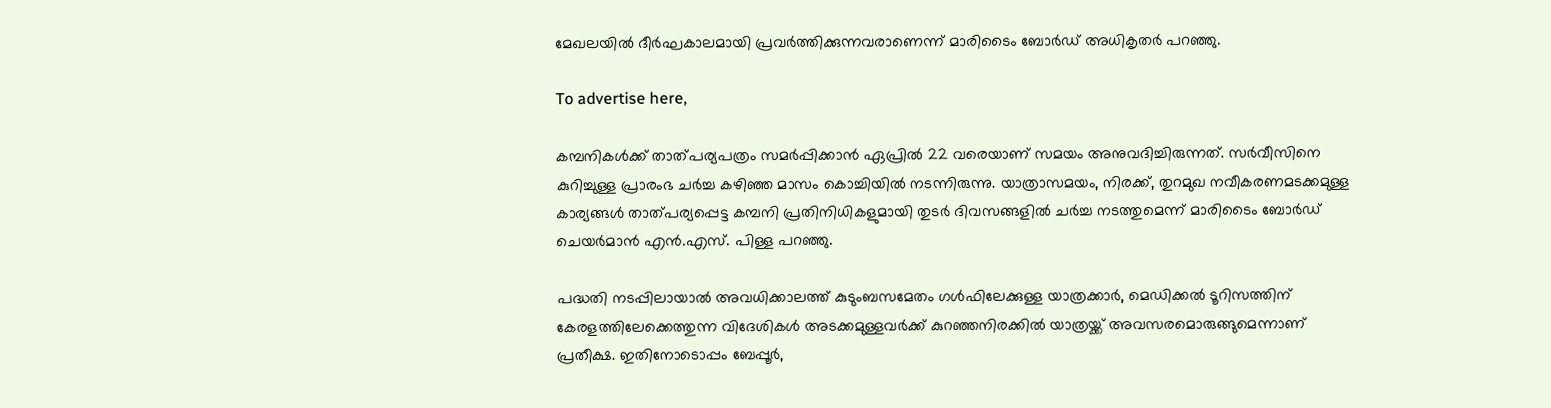മേഖലയില്‍ ദീര്‍ഘകാലമായി പ്രവര്‍ത്തിക്കുന്നവരാണെന്ന് മാരിടൈം ബോര്‍ഡ് അധികൃതര്‍ പറഞ്ഞു.

To advertise here,

കമ്പനികള്‍ക്ക് താത്പര്യപത്രം സമര്‍പ്പിക്കാന്‍ ഏപ്രില്‍ 22 വരെയാണ് സമയം അനുവദിച്ചിരുന്നത്. സര്‍വീസിനെ കുറിച്ചുള്ള പ്രാരംഭ ചര്‍ച്ച കഴിഞ്ഞ മാസം കൊച്ചിയില്‍ നടന്നിരുന്നു. യാത്രാസമയം, നിരക്ക്, തുറമുഖ നവീകരണമടക്കമുള്ള കാര്യങ്ങള്‍ താത്പര്യപ്പെട്ട കമ്പനി പ്രതിനിധികളുമായി തുടര്‍ ദിവസങ്ങളില്‍ ചര്‍ച്ച നടത്തുമെന്ന് മാരിടൈം ബോര്‍ഡ് ചെയര്‍മാന്‍ എന്‍.എസ്. പിള്ള പറഞ്ഞു.

പദ്ധതി നടപ്പിലായാല്‍ അവധിക്കാലത്ത് കുടുംബസമേതം ഗള്‍ഫിലേക്കുള്ള യാത്രക്കാര്‍, മെഡിക്കല്‍ ടൂറിസത്തിന് കേരളത്തിലേക്കെത്തുന്ന വിദേശികള്‍ അടക്കമുള്ളവര്‍ക്ക് കുറഞ്ഞനിരക്കില്‍ യാത്രയ്ക്ക് അവസരമൊരുങ്ങുമെന്നാണ് പ്രതീക്ഷ. ഇതിനോടൊപ്പം ബേപ്പൂര്‍,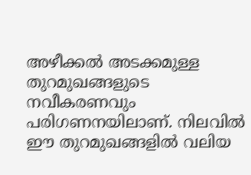അഴീക്കല്‍ അടക്കമുള്ള തുറമുഖങ്ങളുടെ നവീകരണവും പരിഗണനയിലാണ്. നിലവില്‍ ഈ തുറമുഖങ്ങളില്‍ വലിയ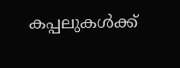കപ്പലുകള്‍ക്ക്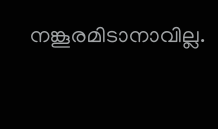നങ്കൂരമിടാനാവില്ല.